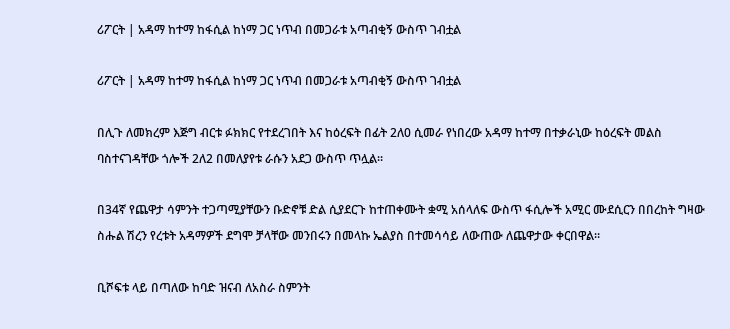ሪፖርት | አዳማ ከተማ ከፋሲል ከነማ ጋር ነጥብ በመጋራቱ አጣብቂኝ ውስጥ ገብቷል

ሪፖርት | አዳማ ከተማ ከፋሲል ከነማ ጋር ነጥብ በመጋራቱ አጣብቂኝ ውስጥ ገብቷል

በሊጉ ለመክረም እጅግ ብርቱ ፉክክር የተደረገበት እና ከዕረፍት በፊት 2ለ0 ሲመራ የነበረው አዳማ ከተማ በተቃራኒው ከዕረፍት መልስ ባስተናገዳቸው ጎሎች 2ለ2 በመለያየቱ ራሱን አደጋ ውስጥ ጥሏል።

በ34ኛ የጨዋታ ሳምንት ተጋጣሚያቸውን ቡድኖቹ ድል ሲያደርጉ ከተጠቀሙት ቋሚ አሰላለፍ ውስጥ ፋሲሎች አሚር ሙደሲርን በበረከት ግዛው ስሑል ሽረን የረቱት አዳማዎች ደግሞ ቻላቸው መንበሩን በመላኩ ኤልያስ በተመሳሳይ ለውጠው ለጨዋታው ቀርበዋል።

ቢሾፍቱ ላይ በጣለው ከባድ ዝናብ ለአስራ ስምንት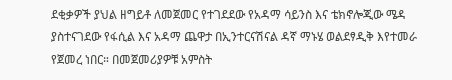ደቂቃዎች ያህል ዘግይቶ ለመጀመር የተገደደው የአዳማ ሳይንስ እና ቴክኖሎጂው ሜዳ ያስተናገደው የፋሲል እና አዳማ ጨዋታ በኢንተርናሽናል ዳኛ ማኑሄ ወልደፃዲቅ እየተመራ የጀመረ ነበር። በመጀመሪያዎቹ አምስት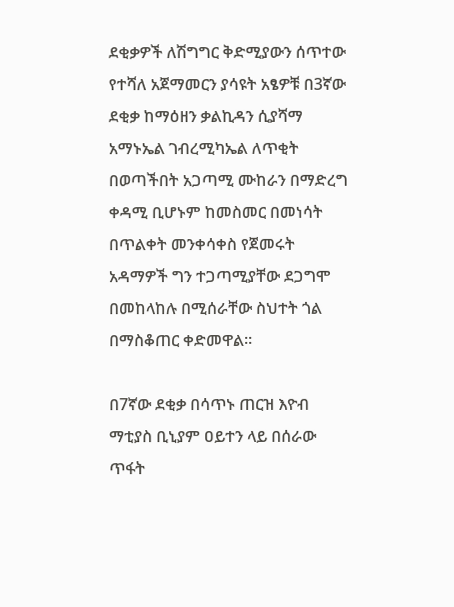ደቂቃዎች ለሽግግር ቅድሚያውን ሰጥተው የተሻለ አጀማመርን ያሳዩት አፄዎቹ በ3ኛው ደቂቃ ከማዕዘን ቃልኪዳን ሲያሻማ አማኑኤል ገብረሚካኤል ለጥቂት በወጣችበት አጋጣሚ ሙከራን በማድረግ ቀዳሚ ቢሆኑም ከመስመር በመነሳት በጥልቀት መንቀሳቀስ የጀመሩት አዳማዎች ግን ተጋጣሚያቸው ደጋግሞ በመከላከሉ በሚሰራቸው ስህተት ጎል በማስቆጠር ቀድመዋል።

በ7ኛው ደቂቃ በሳጥኑ ጠርዝ እዮብ ማቲያስ ቢኒያም ዐይተን ላይ በሰራው ጥፋት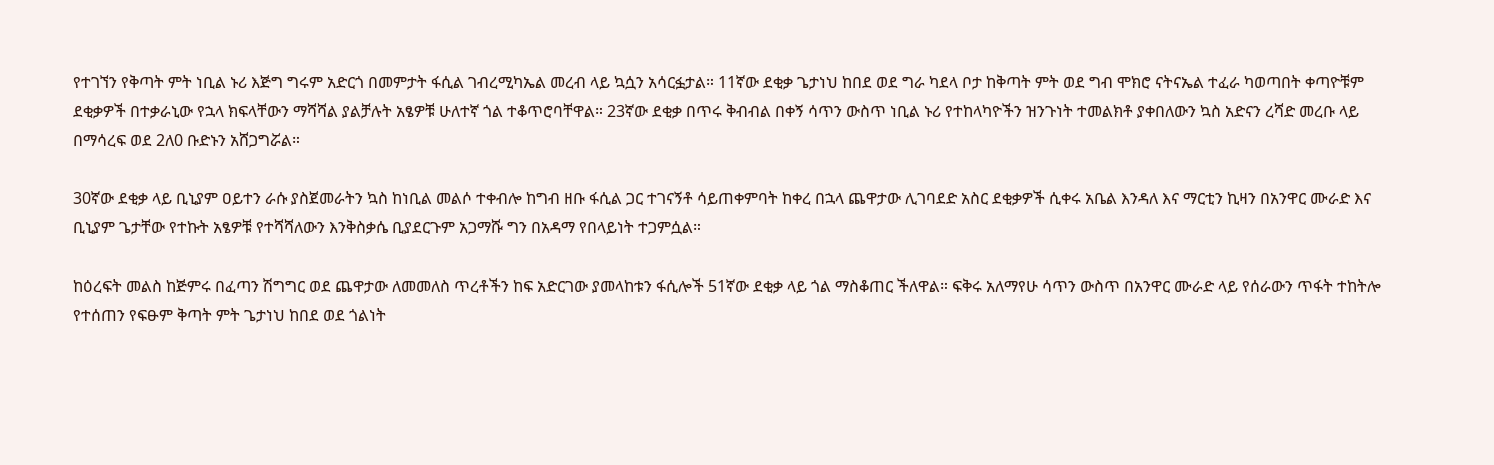የተገኘን የቅጣት ምት ነቢል ኑሪ እጅግ ግሩም አድርጎ በመምታት ፋሲል ገብረሚካኤል መረብ ላይ ኳሷን አሳርፏታል። 11ኛው ደቂቃ ጌታነህ ከበደ ወደ ግራ ካደላ ቦታ ከቅጣት ምት ወደ ግብ ሞክሮ ናትናኤል ተፈራ ካወጣበት ቀጣዮቹም ደቂቃዎች በተቃራኒው የኋላ ክፍላቸውን ማሻሻል ያልቻሉት አፄዎቹ ሁለተኛ ጎል ተቆጥሮባቸዋል። 23ኛው ደቂቃ በጥሩ ቅብብል በቀኝ ሳጥን ውስጥ ነቢል ኑሪ የተከላካዮችን ዝንጉነት ተመልክቶ ያቀበለውን ኳስ አድናን ረሻድ መረቡ ላይ በማሳረፍ ወደ 2ለ0 ቡድኑን አሸጋግሯል።

30ኛው ደቂቃ ላይ ቢኒያም ዐይተን ራሱ ያስጀመራትን ኳስ ከነቢል መልሶ ተቀብሎ ከግብ ዘቡ ፋሲል ጋር ተገናኝቶ ሳይጠቀምባት ከቀረ በኋላ ጨዋታው ሊገባደድ አስር ደቂቃዎች ሲቀሩ አቤል እንዳለ እና ማርቲን ኪዛን በአንዋር ሙራድ እና ቢኒያም ጌታቸው የተኩት አፄዎቹ የተሻሻለውን እንቅስቃሴ ቢያደርጉም አጋማሹ ግን በአዳማ የበላይነት ተጋምሷል።

ከዕረፍት መልስ ከጅምሩ በፈጣን ሽግግር ወደ ጨዋታው ለመመለስ ጥረቶችን ከፍ አድርገው ያመላከቱን ፋሲሎች 51ኛው ደቂቃ ላይ ጎል ማስቆጠር ችለዋል። ፍቅሩ አለማየሁ ሳጥን ውስጥ በአንዋር ሙራድ ላይ የሰራውን ጥፋት ተከትሎ የተሰጠን የፍፁም ቅጣት ምት ጌታነህ ከበደ ወደ ጎልነት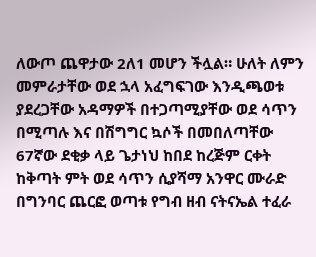ለውጦ ጨዋታው 2ለ1 መሆን ችሏል። ሁለት ለምን መምራታቸው ወደ ኋላ አፈግፍገው እንዲጫወቱ ያደረጋቸው አዳማዎች በተጋጣሚያቸው ወደ ሳጥን በሚጣሉ እና በሽግግር ኳሶች በመበለጣቸው 67ኛው ደቂቃ ላይ ጌታነህ ከበደ ከረጅም ርቀት ከቅጣት ምት ወደ ሳጥን ሲያሻማ አንዋር ሙራድ በግንባር ጨርፎ ወጣቱ የግብ ዘብ ናትናኤል ተፈራ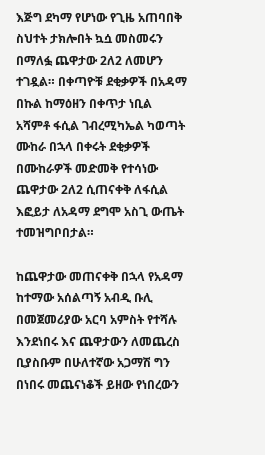እጅግ ደካማ የሆነው የጊዜ አጠባበቅ ስህተት ታክሎበት ኳሷ መስመሩን በማለፏ ጨዋታው 2ለ2 ለመሆን ተገዷል። በቀጣዮቹ ደቂቃዎች በአዳማ በኩል ከማዕዘን በቀጥታ ነቢል አሻምቶ ፋሲል ገብረሚካኤል ካወጣት ሙከራ በኋላ በቀሩት ደቂቃዎች በሙከራዎች መድመቅ የተሳነው ጨዋታው 2ለ2 ሲጠናቀቅ ለፋሲል እፎይታ ለአዳማ ደግሞ አስጊ ውጤት ተመዝግቦበታል።

ከጨዋታው መጠናቀቅ በኋላ የአዳማ ከተማው አሰልጣኝ አብዲ ቡሊ በመጀመሪያው አርባ አምስት የተሻሉ እንደነበሩ እና ጨዋታውን ለመጨረስ ቢያስቡም በሁለተኛው አጋማሽ ግን በነበሩ መጨናነቆች ይዘው የነበረውን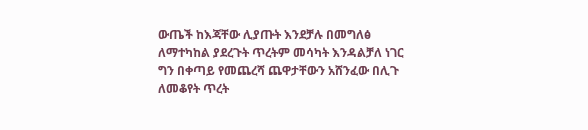ውጤች ከእጃቸው ሊያጡት እንደቻሉ በመግለፅ ለማተካከል ያደረጉት ጥረትም መሳካት እንዳልቻለ ነገር ግን በቀጣይ የመጨረሻ ጨዋታቸውን አሸንፈው በሊጉ ለመቆየት ጥረት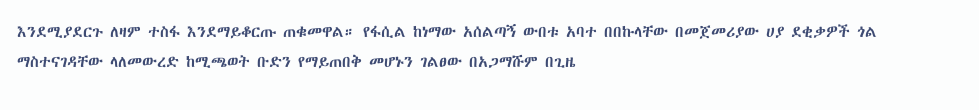እንደሚያደርጉ ለዛም ተስፋ እንደማይቆርጡ ጠቁመዋል። የፋሲል ከነማው አሰልጣኝ ውበቱ አባተ በበኩላቸው በመጀመሪያው ሀያ ደቂቃዎች ጎል ማስተናገዳቸው ላለመውረድ ከሚጫወት ቡድን የማይጠበቅ መሆኑን ገልፀው በአጋማሹም በጊዜ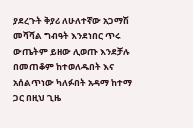ያደረጉት ቅያሪ ለሁለተኛው አጋማሽ መሻሻል ግብዓት እንደነበር ጥሩ ውጤትም ይዘው ሊወጡ እንደቻሉ በመጠቆም ከተወለዱበት እና አሰልጥነው ካለፉበት አዳማ ከተማ ጋር በዚህ ጊዜ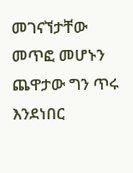መገናኘታቸው መጥፎ መሆኑን ጨዋታው ግን ጥሩ እንደነበር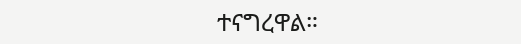ተናግረዋል።